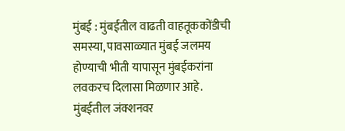मुंबई : मुंबईतील वाढती वाहतूककोंडीची समस्या, पावसाळ्यात मुंबई जलमय होण्याची भीती यापासून मुंबईकरांना लवकरच दिलासा मिळणार आहे. मुंबईतील जंक्शनवर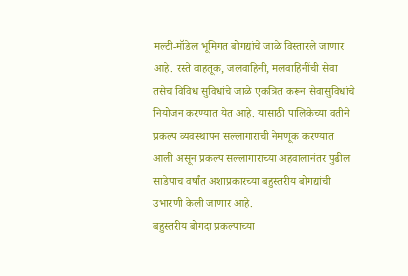मल्टी-मॉडेल भूमिगत बोगद्यांचे जाळे विस्तारले जाणार आहे. रस्ते वाहतूक, जलवाहिनी, मलवाहिनींची सेवा तसेच विविध सुविधांचे जाळे एकत्रित करून सेवासुविधांचे नियोजन करण्यात येत आहे. यासाठी पालिकेच्या वतीने प्रकल्प व्यवस्थापन सल्लागाराची नेमणूक करण्यात आली असून प्रकल्प सल्लागाराच्या अहवालानंतर पुढील साडेपाच वर्षांत अशाप्रकारच्या बहुस्तरीय बोगद्यांची उभारणी केली जाणार आहे.
बहुस्तरीय बोगदा प्रकल्पाच्या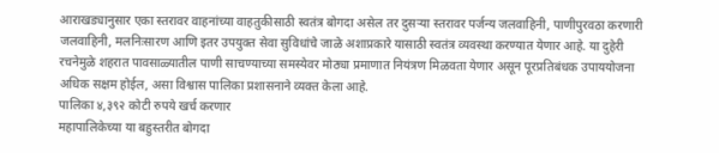आराखड्यानुसार एका स्तरावर वाहनांच्या वाहतुकीसाठी स्वतंत्र बोगदा असेल तर दुसऱ्या स्तरावर पर्जन्य जलवाहिनी, पाणीपुरवठा करणारी जलवाहिनी, मलनिःसारण आणि इतर उपयुक्त सेवा सुविधांचे जाळे अशाप्रकारे यासाठी स्वतंत्र व्यवस्था करण्यात येणार आहे. या दुहेरी रचनेमुळे शहरात पावसाळ्यातील पाणी साचण्याच्या समस्येवर मोठ्या प्रमाणात नियंत्रण मिळवता येणार असून पूरप्रतिबंधक उपाययोजना अधिक सक्षम होईल, असा विश्वास पालिका प्रशासनाने व्यक्त केला आहे.
पालिका ४,३९२ कोटी रुपये खर्च करणार
महापालिकेच्या या बहुस्तरीत बोगदा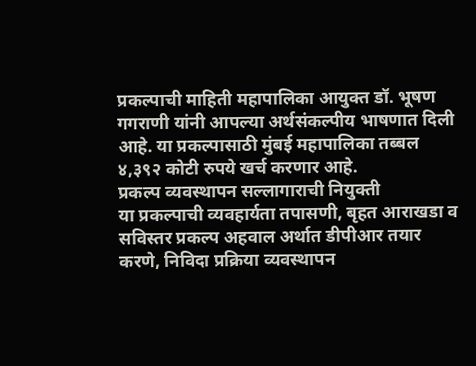प्रकल्पाची माहिती महापालिका आयुक्त डॉ. भूषण गगराणी यांनी आपल्या अर्थसंकल्पीय भाषणात दिली आहे. या प्रकल्पासाठी मुंबई महापालिका तब्बल ४,३९२ कोटी रुपये खर्च करणार आहे.
प्रकल्प व्यवस्थापन सल्लागाराची नियुक्ती
या प्रकल्पाची व्यवहार्यता तपासणी, बृहत आराखडा व सविस्तर प्रकल्प अहवाल अर्थात डीपीआर तयार करणे, निविदा प्रक्रिया व्यवस्थापन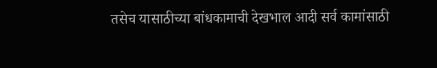तसेच यासाठीच्या बांधकामाची देखभाल आदी सर्व कामांसाठी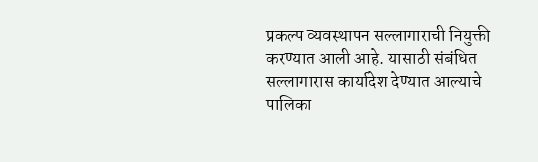प्रकल्प व्यवस्थापन सल्लागाराची नियुक्ती करण्यात आली आहे. यासाठी संबंधित सल्लागारास कार्यादेश देण्यात आल्याचे पालिका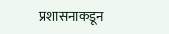प्रशासनाकडून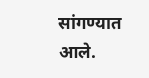सांगण्यात आले.